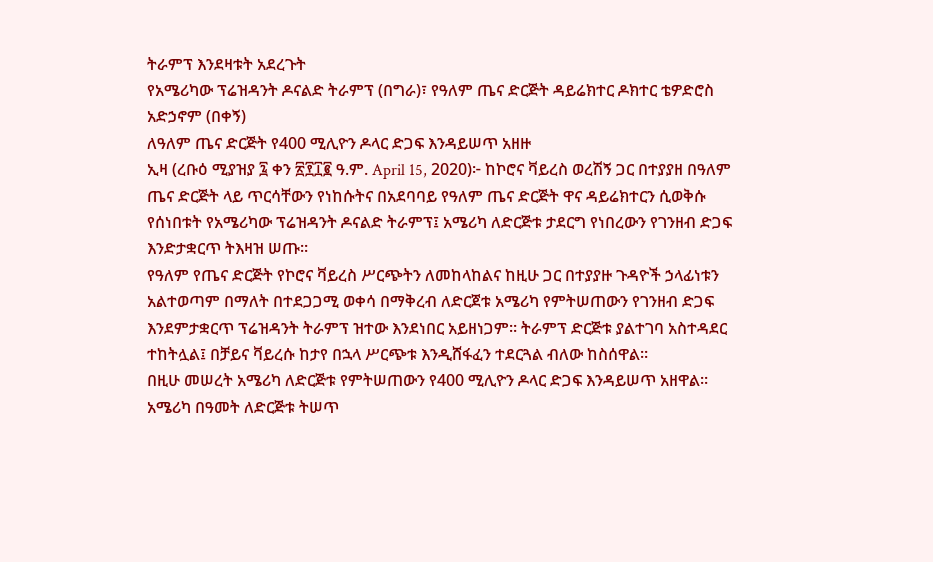ትራምፕ እንደዛቱት አደረጉት
የአሜሪካው ፕሬዝዳንት ዶናልድ ትራምፕ (በግራ)፣ የዓለም ጤና ድርጅት ዳይሬክተር ዶክተር ቴዎድሮስ አድኃኖም (በቀኝ)
ለዓለም ጤና ድርጅት የ400 ሚሊዮን ዶላር ድጋፍ እንዳይሠጥ አዘዙ
ኢዛ (ረቡዕ ሚያዝያ ፯ ቀን ፳፻፲፪ ዓ.ም. April 15, 2020)፦ ከኮሮና ቫይረስ ወረሽኝ ጋር በተያያዘ በዓለም ጤና ድርጅት ላይ ጥርሳቸውን የነከሱትና በአደባባይ የዓለም ጤና ድርጅት ዋና ዳይሬክተርን ሲወቅሱ የሰነበቱት የአሜሪካው ፕሬዝዳንት ዶናልድ ትራምፕ፤ አሜሪካ ለድርጅቱ ታደርግ የነበረውን የገንዘብ ድጋፍ እንድታቋርጥ ትእዛዝ ሠጡ።
የዓለም የጤና ድርጅት የኮሮና ቫይረስ ሥርጭትን ለመከላከልና ከዚሁ ጋር በተያያዙ ጉዳዮች ኃላፊነቱን አልተወጣም በማለት በተደጋጋሚ ወቀሳ በማቅረብ ለድርጀቱ አሜሪካ የምትሠጠውን የገንዘብ ድጋፍ እንደምታቋርጥ ፕሬዝዳንት ትራምፕ ዝተው እንደነበር አይዘነጋም። ትራምፕ ድርጅቱ ያልተገባ አስተዳደር ተከትሏል፤ በቻይና ቫይረሱ ከታየ በኋላ ሥርጭቱ እንዲሸፋፈን ተደርጓል ብለው ከስሰዋል።
በዚሁ መሠረት አሜሪካ ለድርጅቱ የምትሠጠውን የ400 ሚሊዮን ዶላር ድጋፍ እንዳይሠጥ አዘዋል። አሜሪካ በዓመት ለድርጅቱ ትሠጥ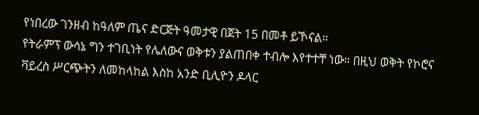የነበረው ገንዘብ ከዓለም ጤና ድርጅት ዓመታዊ በጀት 15 በመቶ ይኾናል።
የትራምፕ ውሳኔ ግን ተገቢነት የሌለውና ወቅቱን ያልጠበቀ ተብሎ እየተተቸ ነው። በዚህ ወቅት የኮሮና ቫይረስ ሥርጭትን ለመከላከል እስከ አንድ ቢሊዮን ዶላር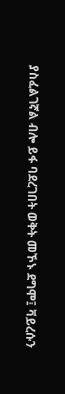ያስፈልገኛል ብሎ ይፋ ባደረገበት ወቅት መኾኑ ደግሞ፤ ቫይረሱን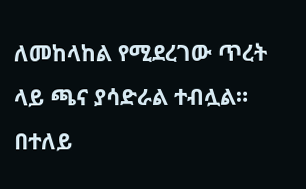ለመከላከል የሚደረገው ጥረት ላይ ጫና ያሳድራል ተብሏል። በተለይ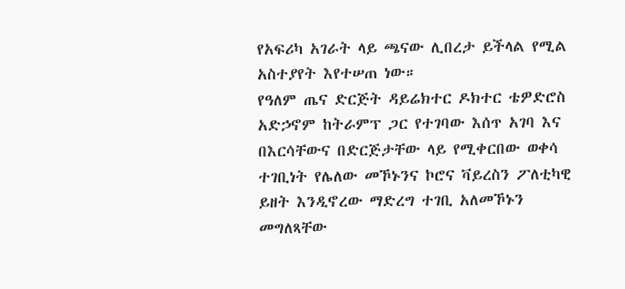የአፍሪካ አገራት ላይ ጫናው ሊበረታ ይችላል የሚል አስተያየት እየተሠጠ ነው።
የዓለም ጤና ድርጅት ዳይሬክተር ዶክተር ቴዎድሮስ አድኃኖም ከትራምፕ ጋር የተገባው እሰጥ አገባ እና በእርሳቸውና በድርጅታቸው ላይ የሚቀርበው ወቀሳ ተገቢነት የሌለው መኾኑንና ኮሮና ቫይረስን ፖለቲካዊ ይዘት እንዲኖረው ማድረግ ተገቢ አለመኾኑን መግለጻቸው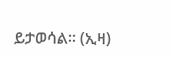ይታወሳል። (ኢዛ)